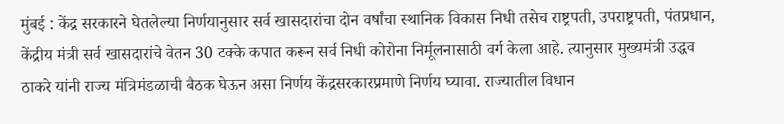मुंबई : केंद्र सरकारने घेतलेल्या निर्णयानुसार सर्व खासदारांचा दोन वर्षांचा स्थानिक विकास निधी तसेच राष्ट्रपती, उपराष्ट्रपती, पंतप्रधान, केंद्रीय मंत्री सर्व खासदारांचे वेतन 30 टक्के कपात करून सर्व निधी कोरोना निर्मूलनासाठी वर्ग केला आहे. त्यानुसार मुख्यमंत्री उद्धव ठाकरे यांनी राज्य मंत्रिमंडळाची बैठक घेऊन असा निर्णय केंद्रसरकारप्रमाणे निर्णय घ्यावा. राज्यातील विधान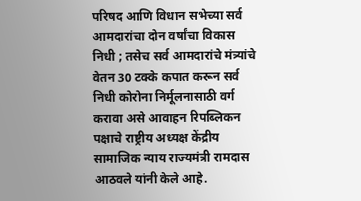परिषद आणि विधान सभेच्या सर्व आमदारांचा दोन वर्षांचा विकास निधी ; तसेच सर्व आमदारांचे मंत्र्यांचे वेतन 30 टक्के कपात करून सर्व निधी कोरोना निर्मूलनासाठी वर्ग करावा असे आवाहन रिपब्लिकन पक्षाचे राष्ट्रीय अध्यक्ष केंद्रीय सामाजिक न्याय राज्यमंत्री रामदास आठवले यांनी केले आहे.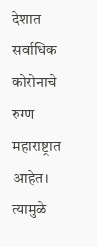देशात सर्वाधिक कोरोनाचे रुग्ण महाराष्ट्रात आहेत। त्यामुळे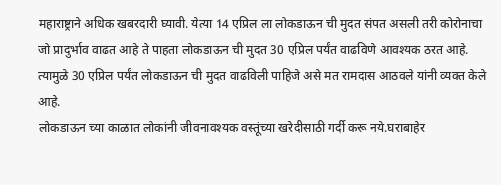महाराष्ट्राने अधिक खबरदारी घ्यावी. येत्या 14 एप्रिल ला लोकडाऊन ची मुदत संपत असली तरी कोरोनाचा जो प्रादुर्भाव वाढत आहे ते पाहता लोकडाऊन ची मुदत 30 एप्रिल पर्यंत वाढविणे आवश्यक ठरत आहे. त्यामुळे 30 एप्रिल पर्यंत लोकडाऊन ची मुदत वाढविली पाहिजे असे मत रामदास आठवले यांनी व्यक्त केले आहे.
लोकडाऊन च्या काळात लोकांनी जीवनावश्यक वस्तूंच्या खरेदीसाठी गर्दी करू नये.घराबाहेर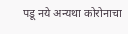पडू नये अन्यथा कोरोनाचा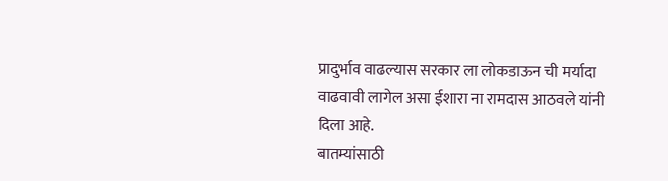प्रादुर्भाव वाढल्यास सरकार ला लोकडाऊन ची मर्यादा वाढवावी लागेल असा ईशारा ना रामदास आठवले यांनी दिला आहे.
बातम्यांसाठी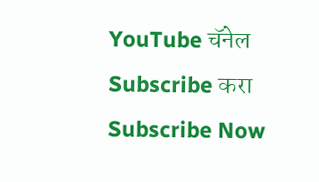YouTube चॅनेल Subscribe करा
Subscribe Now